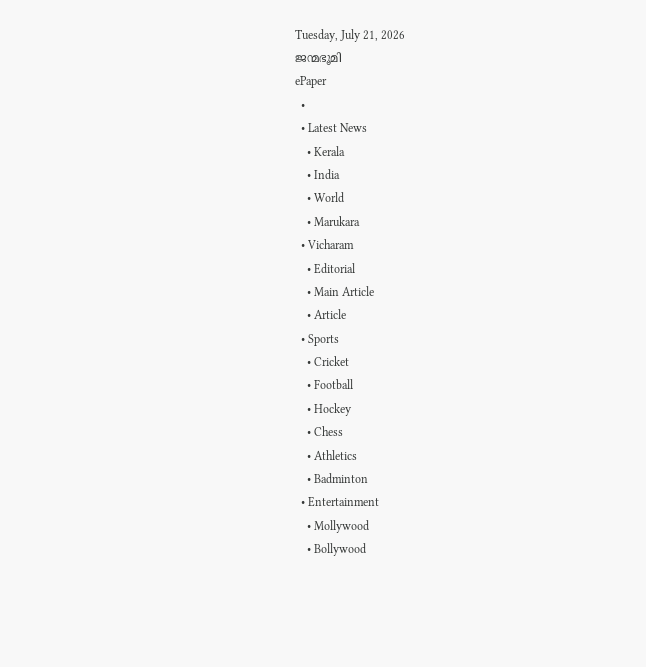Tuesday, July 21, 2026
ജന്മഭൂമി
ePaper
  •
  • Latest News
    • Kerala
    • India
    • World
    • Marukara
  • Vicharam
    • Editorial
    • Main Article
    • Article
  • Sports
    • Cricket
    • Football
    • Hockey
    • Chess
    • Athletics
    • Badminton
  • Entertainment
    • Mollywood
    • Bollywood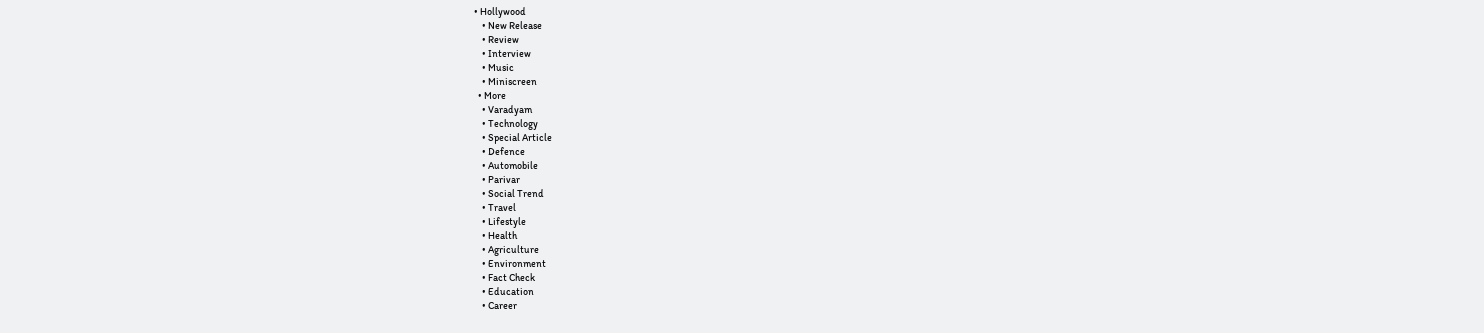• Hollywood
    • New Release
    • Review
    • Interview
    • Music
    • Miniscreen
  • More
    • Varadyam
    • Technology
    • Special Article
    • Defence
    • Automobile
    • Parivar
    • Social Trend
    • Travel
    • Lifestyle
    • Health
    • Agriculture
    • Environment
    • Fact Check
    • Education
    • Career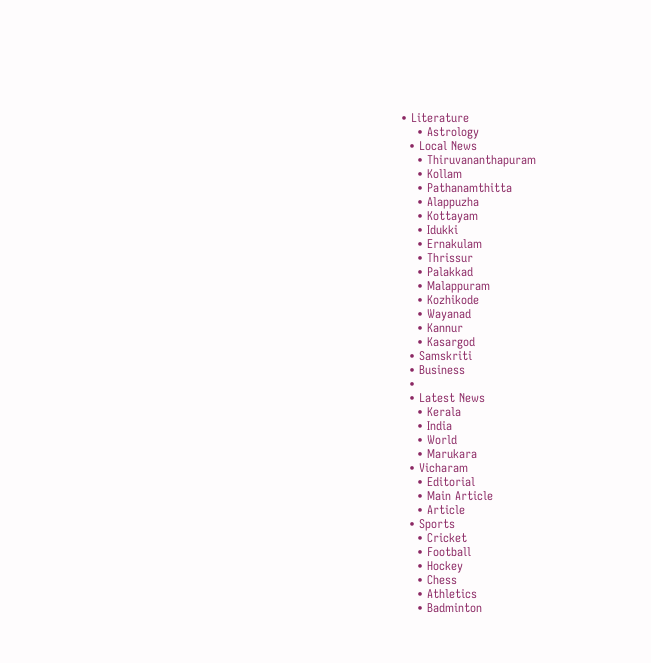• Literature
    • Astrology
  • Local News
    • Thiruvananthapuram
    • Kollam
    • Pathanamthitta
    • Alappuzha
    • Kottayam
    • Idukki
    • Ernakulam
    • Thrissur
    • Palakkad
    • Malappuram
    • Kozhikode
    • Wayanad
    • Kannur
    • Kasargod
  • Samskriti
  • Business
  •
  • Latest News
    • Kerala
    • India
    • World
    • Marukara
  • Vicharam
    • Editorial
    • Main Article
    • Article
  • Sports
    • Cricket
    • Football
    • Hockey
    • Chess
    • Athletics
    • Badminton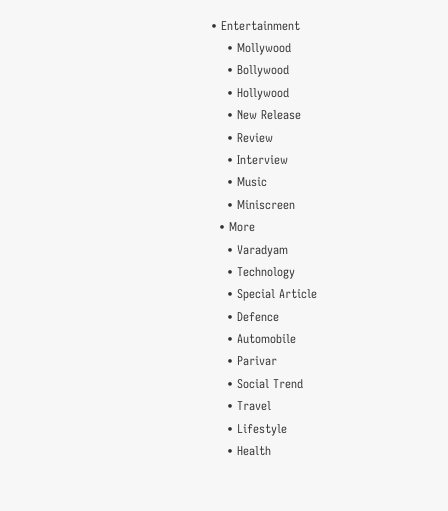• Entertainment
    • Mollywood
    • Bollywood
    • Hollywood
    • New Release
    • Review
    • Interview
    • Music
    • Miniscreen
  • More
    • Varadyam
    • Technology
    • Special Article
    • Defence
    • Automobile
    • Parivar
    • Social Trend
    • Travel
    • Lifestyle
    • Health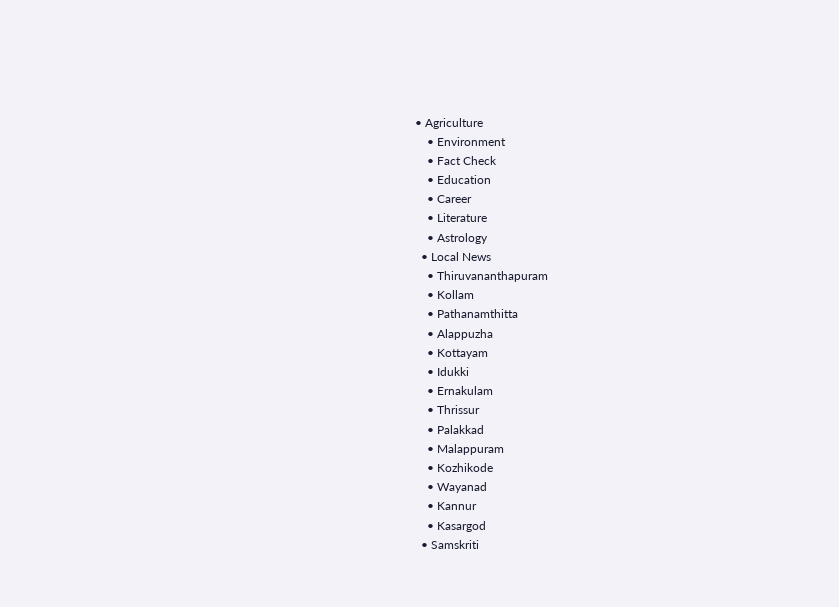• Agriculture
    • Environment
    • Fact Check
    • Education
    • Career
    • Literature
    • Astrology
  • Local News
    • Thiruvananthapuram
    • Kollam
    • Pathanamthitta
    • Alappuzha
    • Kottayam
    • Idukki
    • Ernakulam
    • Thrissur
    • Palakkad
    • Malappuram
    • Kozhikode
    • Wayanad
    • Kannur
    • Kasargod
  • Samskriti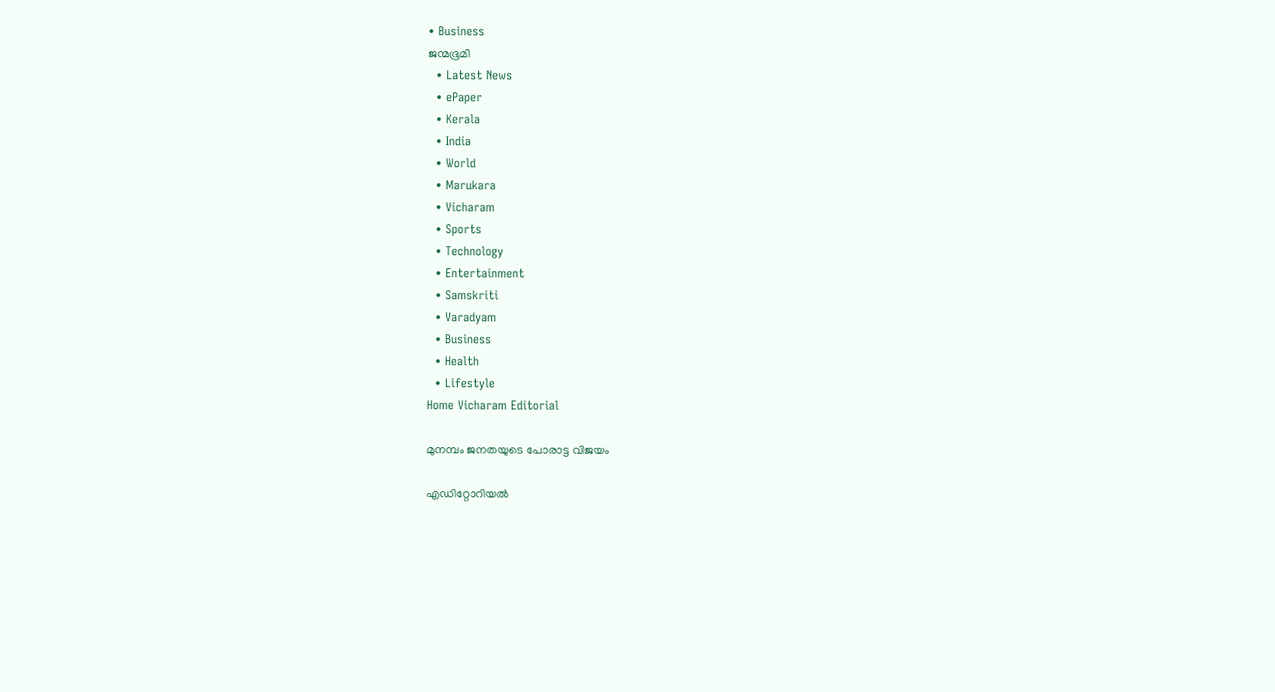• Business
ജന്മഭൂമി
  • Latest News
  • ePaper
  • Kerala
  • India
  • World
  • Marukara
  • Vicharam
  • Sports
  • Technology
  • Entertainment
  • Samskriti
  • Varadyam
  • Business
  • Health
  • Lifestyle
Home Vicharam Editorial

മുനമ്പം ജനതയുടെ പോരാട്ട വിജയം

എഡിറ്റോറിയൽ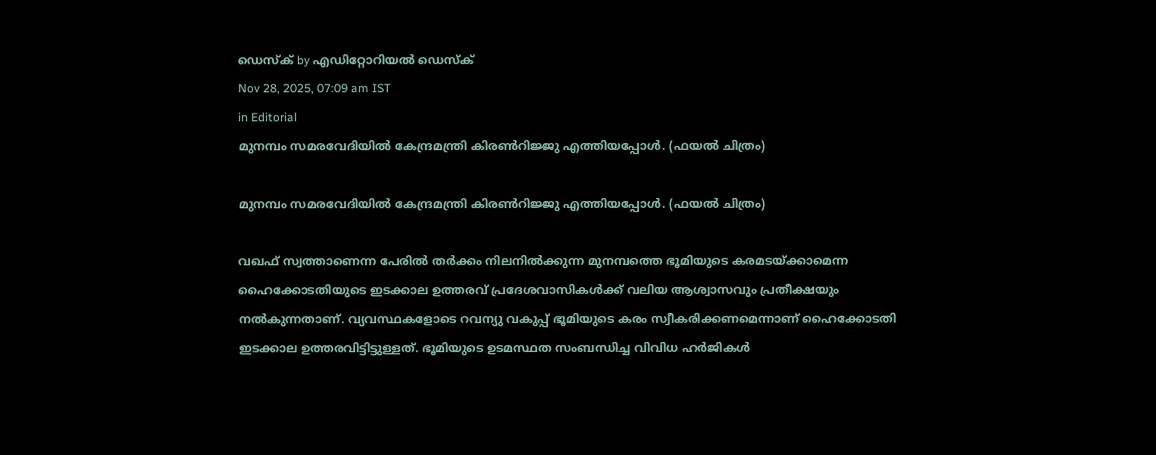ഡെസ്ക് by എഡിറ്റോറിയൽ ഡെസ്ക്
Nov 28, 2025, 07:09 am IST
in Editorial
മുനമ്പം സമരവേദിയില്‍ കേന്ദ്രമന്ത്രി കിരണ്‍റിജ്ജു എത്തിയപ്പോള്‍. (ഫയല്‍ ചിത്രം)

മുനമ്പം സമരവേദിയില്‍ കേന്ദ്രമന്ത്രി കിരണ്‍റിജ്ജു എത്തിയപ്പോള്‍. (ഫയല്‍ ചിത്രം)

വഖഫ് സ്വത്താണെന്ന പേരില്‍ തര്‍ക്കം നിലനില്‍ക്കുന്ന മുനമ്പത്തെ ഭൂമിയുടെ കരമടയ്‌ക്കാമെന്ന ഹൈക്കോടതിയുടെ ഇടക്കാല ഉത്തരവ് പ്രദേശവാസികള്‍ക്ക് വലിയ ആശ്വാസവും പ്രതീക്ഷയും നല്‍കുന്നതാണ്. വ്യവസ്ഥകളോടെ റവന്യു വകുപ്പ് ഭൂമിയുടെ കരം സ്വീകരിക്കണമെന്നാണ് ഹൈക്കോടതി ഇടക്കാല ഉത്തരവിട്ടിട്ടുള്ളത്. ഭൂമിയുടെ ഉടമസ്ഥത സംബന്ധിച്ച വിവിധ ഹര്‍ജികള്‍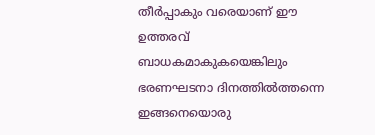തീര്‍പ്പാകും വരെയാണ് ഈ ഉത്തരവ് ബാധകമാകുകയെങ്കിലും ഭരണഘടനാ ദിനത്തില്‍ത്തന്നെ ഇങ്ങനെയൊരു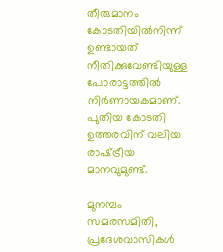തീരുമാനം കോടതിയില്‍നിന്ന് ഉണ്ടായത് നീതിക്കുവേണ്ടിയുള്ള പോരാട്ടത്തില്‍ നിര്‍ണായകമാണ്. പുതിയ കോടതി ഉത്തരവിന് വലിയ രാഷ്‌ട്രീയ മാനവുമുണ്ട്.

മുനമ്പം സമരസമിതി, പ്രദേശവാസികള്‍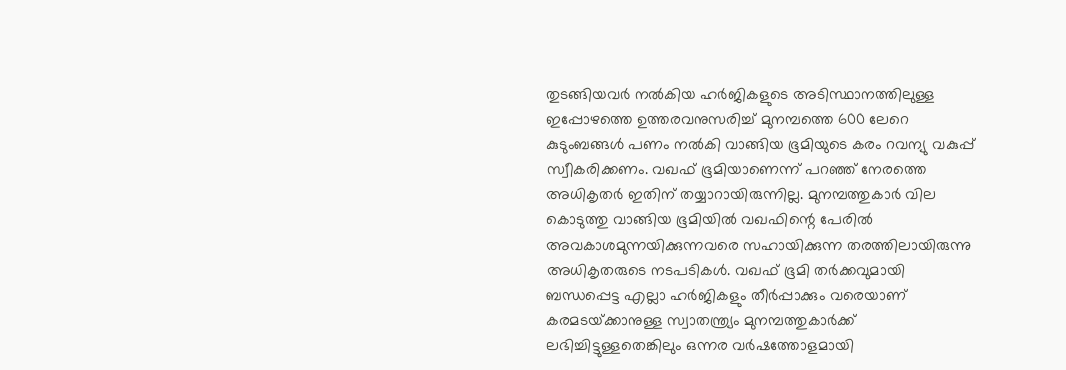തുടങ്ങിയവര്‍ നല്‍കിയ ഹര്‍ജികളുടെ അടിസ്ഥാനത്തിലുള്ള ഇപ്പോഴത്തെ ഉത്തരവനുസരിച്ച് മുനമ്പത്തെ 600 ലേറെ കുടുംബങ്ങള്‍ പണം നല്‍കി വാങ്ങിയ ഭൂമിയുടെ കരം റവന്യു വകുപ്പ് സ്വീകരിക്കണം. വഖഫ് ഭൂമിയാണെന്ന് പറഞ്ഞ് നേരത്തെ അധികൃതര്‍ ഇതിന് തയ്യാറായിരുന്നില്ല. മുനമ്പത്തുകാര്‍ വില കൊടുത്തു വാങ്ങിയ ഭൂമിയില്‍ വഖഫിന്റെ പേരില്‍ അവകാശമുന്നയിക്കുന്നവരെ സഹായിക്കുന്ന തരത്തിലായിരുന്നു അധികൃതരുടെ നടപടികള്‍. വഖഫ് ഭൂമി തര്‍ക്കവുമായി ബന്ധപ്പെട്ട എല്ലാ ഹര്‍ജികളും തീര്‍പ്പാക്കും വരെയാണ് കരമടയ്‌ക്കാനുള്ള സ്വാതന്ത്ര്യം മുനമ്പത്തുകാര്‍ക്ക് ലഭിച്ചിട്ടുള്ളതെങ്കിലും ഒന്നര വര്‍ഷത്തോളമായി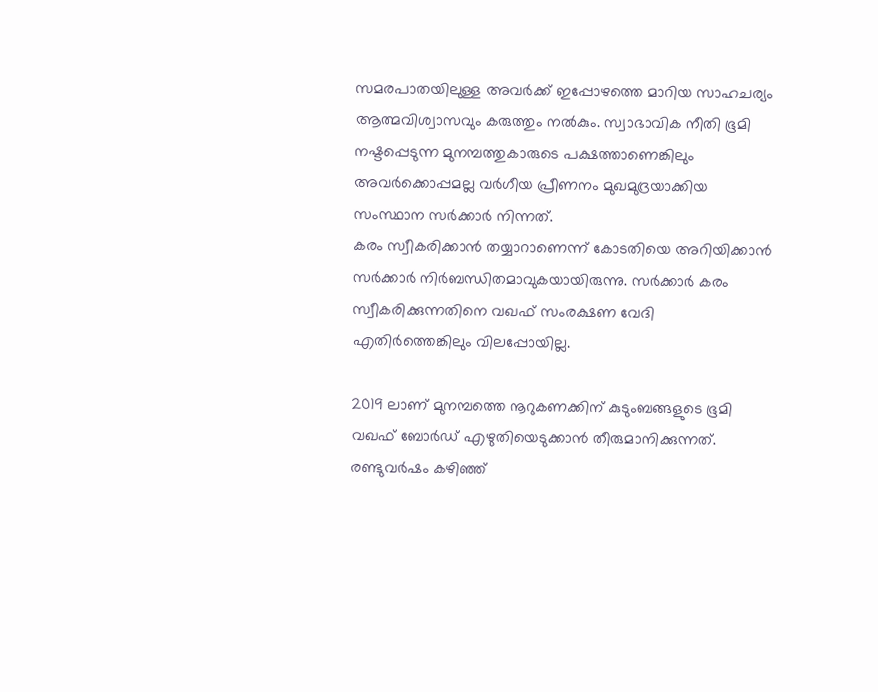സമരപാതയിലുള്ള അവര്‍ക്ക് ഇപ്പോഴത്തെ മാറിയ സാഹചര്യം ആത്മവിശ്വാസവും കരുത്തും നല്‍കും. സ്വാഭാവിക നീതി ഭൂമി നഷ്ടപ്പെടുന്ന മുനമ്പത്തുകാരുടെ പക്ഷത്താണെങ്കിലും അവര്‍ക്കൊപ്പമല്ല വര്‍ഗീയ പ്രീണനം മുഖമുദ്രയാക്കിയ സംസ്ഥാന സര്‍ക്കാര്‍ നിന്നത്.
കരം സ്വീകരിക്കാന്‍ തയ്യാറാണെന്ന് കോടതിയെ അറിയിക്കാന്‍ സര്‍ക്കാര്‍ നിര്‍ബന്ധിതമാവുകയായിരുന്നു. സര്‍ക്കാര്‍ കരം സ്വീകരിക്കുന്നതിനെ വഖഫ് സംരക്ഷണ വേദി എതിര്‍ത്തെങ്കിലും വിലപ്പോയില്ല.

2019 ലാണ് മുനമ്പത്തെ നൂറുകണക്കിന് കുടുംബങ്ങളുടെ ഭൂമി വഖഫ് ബോര്‍ഡ് എഴുതിയെടുക്കാന്‍ തീരുമാനിക്കുന്നത്. രണ്ടുവര്‍ഷം കഴിഞ്ഞ്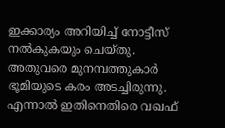ഇക്കാര്യം അറിയിച്ച് നോട്ടീസ് നല്‍കുകയും ചെയ്തു. അതുവരെ മുനമ്പത്തുകാര്‍ ഭൂമിയുടെ കരം അടച്ചിരുന്നു. എന്നാല്‍ ഇതിനെതിരെ വഖഫ്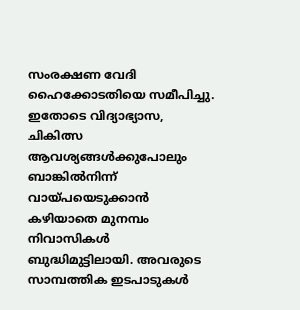സംരക്ഷണ വേദി ഹൈക്കോടതിയെ സമീപിച്ചു. ഇതോടെ വിദ്യാഭ്യാസ, ചികിത്സ ആവശ്യങ്ങള്‍ക്കുപോലും ബാങ്കില്‍നിന്ന് വായ്‌പയെടുക്കാന്‍ കഴിയാതെ മുനമ്പം നിവാസികള്‍ ബുദ്ധിമുട്ടിലായി. അവരുടെ സാമ്പത്തിക ഇടപാടുകള്‍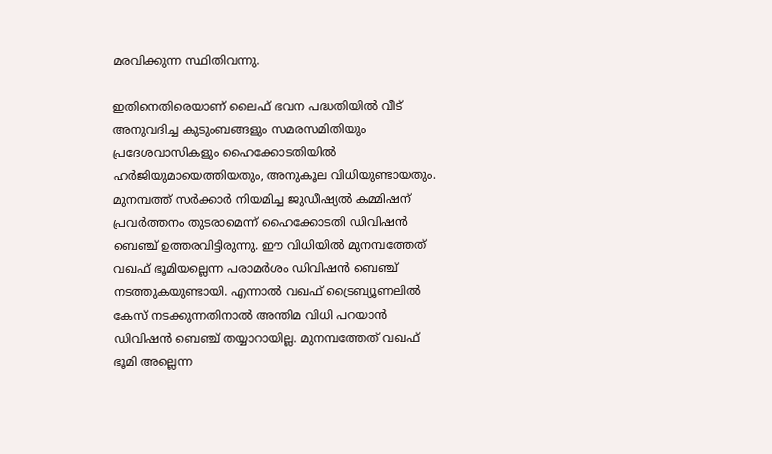മരവിക്കുന്ന സ്ഥിതിവന്നു.

ഇതിനെതിരെയാണ് ലൈഫ് ഭവന പദ്ധതിയില്‍ വീട് അനുവദിച്ച കുടുംബങ്ങളും സമരസമിതിയും പ്രദേശവാസികളും ഹൈക്കോടതിയില്‍ ഹര്‍ജിയുമായെത്തിയതും, അനുകൂല വിധിയുണ്ടായതും. മുനമ്പത്ത് സര്‍ക്കാര്‍ നിയമിച്ച ജുഡീഷ്യല്‍ കമ്മിഷന് പ്രവര്‍ത്തനം തുടരാമെന്ന് ഹൈക്കോടതി ഡിവിഷന്‍ ബെഞ്ച് ഉത്തരവിട്ടിരുന്നു. ഈ വിധിയില്‍ മുനമ്പത്തേത് വഖഫ് ഭൂമിയല്ലെന്ന പരാമര്‍ശം ഡിവിഷന്‍ ബെഞ്ച് നടത്തുകയുണ്ടായി. എന്നാല്‍ വഖഫ് ട്രൈബ്യൂണലില്‍ കേസ് നടക്കുന്നതിനാല്‍ അന്തിമ വിധി പറയാന്‍ ഡിവിഷന്‍ ബെഞ്ച് തയ്യാറായില്ല. മുനമ്പത്തേത് വഖഫ് ഭൂമി അല്ലെന്ന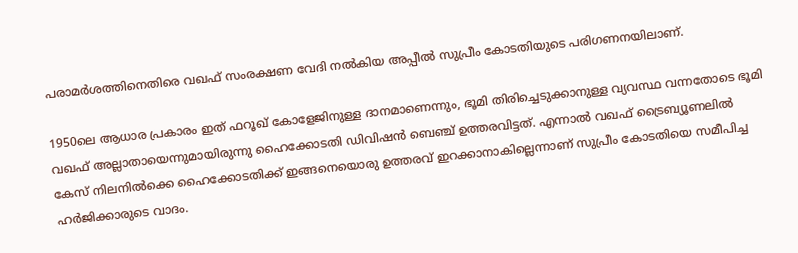പരാമര്‍ശത്തിനെതിരെ വഖഫ് സംരക്ഷണ വേദി നല്‍കിയ അപ്പീല്‍ സുപ്രീം കോടതിയുടെ പരിഗണനയിലാണ്.

1950ലെ ആധാര പ്രകാരം ഇത് ഫറൂഖ് കോളേജിനുള്ള ദാനമാണെന്നും, ഭൂമി തിരിച്ചെടുക്കാനുള്ള വ്യവസ്ഥ വന്നതോടെ ഭൂമി വഖഫ് അല്ലാതായെന്നുമായിരുന്നു ഹൈക്കോടതി ഡിവിഷന്‍ ബെഞ്ച് ഉത്തരവിട്ടത്. എന്നാല്‍ വഖഫ് ട്രൈബ്യൂണലില്‍ കേസ് നിലനില്‍ക്കെ ഹൈക്കോടതിക്ക് ഇങ്ങനെയൊരു ഉത്തരവ് ഇറക്കാനാകില്ലെന്നാണ് സുപ്രീം കോടതിയെ സമീപിച്ച ഹര്‍ജിക്കാരുടെ വാദം.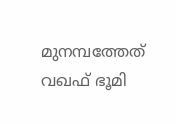മുനമ്പത്തേത് വഖഫ് ഭൂമി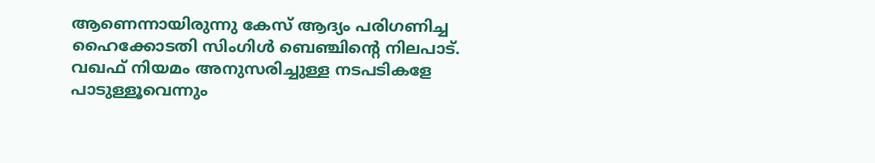ആണെന്നായിരുന്നു കേസ് ആദ്യം പരിഗണിച്ച ഹൈക്കോടതി സിംഗിള്‍ ബെഞ്ചിന്റെ നിലപാട്. വഖഫ് നിയമം അനുസരിച്ചുള്ള നടപടികളേ പാടുള്ളൂവെന്നും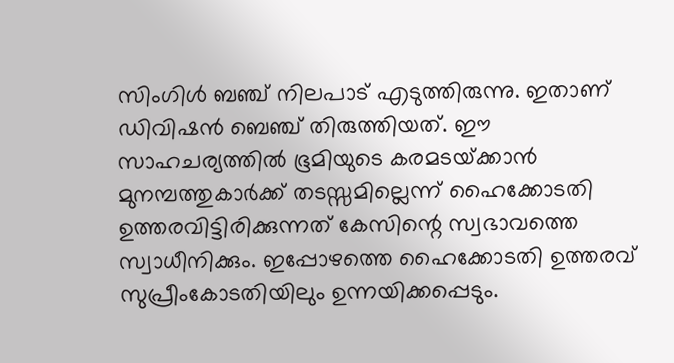സിംഗിള്‍ ബഞ്ച് നിലപാട് എടുത്തിരുന്നു. ഇതാണ് ഡിവിഷന്‍ ബെഞ്ച് തിരുത്തിയത്. ഈ സാഹചര്യത്തില്‍ ഭൂമിയുടെ കരമടയ്‌ക്കാന്‍ മുനമ്പത്തുകാര്‍ക്ക് തടസ്സമില്ലെന്ന് ഹൈക്കോടതി ഉത്തരവിട്ടിരിക്കുന്നത് കേസിന്റെ സ്വഭാവത്തെ സ്വാധീനിക്കും. ഇപ്പോഴത്തെ ഹൈക്കോടതി ഉത്തരവ് സുപ്രീംകോടതിയിലും ഉന്നയിക്കപ്പെടും.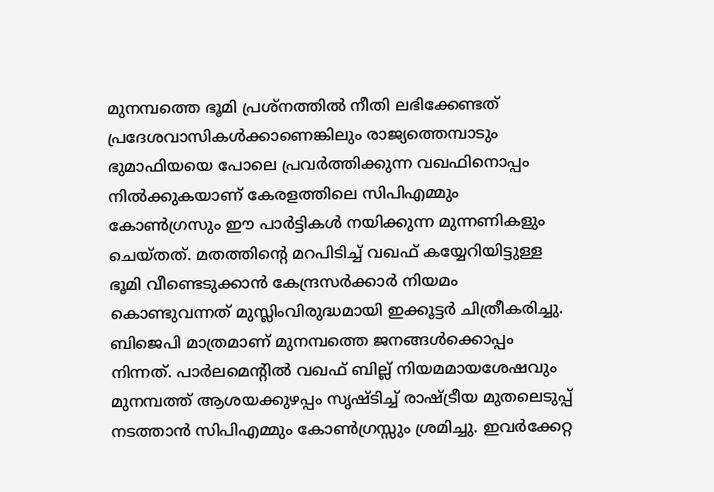മുനമ്പത്തെ ഭൂമി പ്രശ്‌നത്തില്‍ നീതി ലഭിക്കേണ്ടത് പ്രദേശവാസികള്‍ക്കാണെങ്കിലും രാജ്യത്തെമ്പാടും ഭുമാഫിയയെ പോലെ പ്രവര്‍ത്തിക്കുന്ന വഖഫിനൊപ്പം നില്‍ക്കുകയാണ് കേരളത്തിലെ സിപിഎമ്മും കോണ്‍ഗ്രസും ഈ പാര്‍ട്ടികള്‍ നയിക്കുന്ന മുന്നണികളും ചെയ്തത്. മതത്തിന്റെ മറപിടിച്ച് വഖഫ് കയ്യേറിയിട്ടുള്ള ഭൂമി വീണ്ടെടുക്കാന്‍ കേന്ദ്രസര്‍ക്കാര്‍ നിയമം കൊണ്ടുവന്നത് മുസ്ലിംവിരുദ്ധമായി ഇക്കൂട്ടര്‍ ചിത്രീകരിച്ചു. ബിജെപി മാത്രമാണ് മുനമ്പത്തെ ജനങ്ങള്‍ക്കൊപ്പം നിന്നത്. പാര്‍ലമെന്റില്‍ വഖഫ് ബില്ല് നിയമമായശേഷവും മുനമ്പത്ത് ആശയക്കുഴപ്പം സൃഷ്ടിച്ച് രാഷ്‌ട്രീയ മുതലെടുപ്പ് നടത്താന്‍ സിപിഎമ്മും കോണ്‍ഗ്രസ്സും ശ്രമിച്ചു. ഇവര്‍ക്കേറ്റ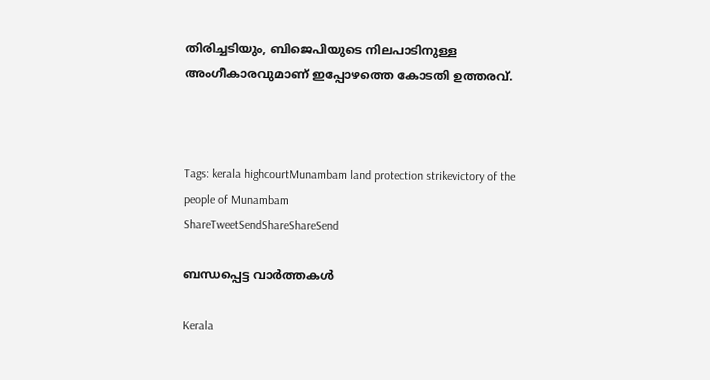തിരിച്ചടിയും, ബിജെപിയുടെ നിലപാടിനുള്ള അംഗീകാരവുമാണ് ഇപ്പോഴത്തെ കോടതി ഉത്തരവ്.



Tags: kerala highcourtMunambam land protection strikevictory of the people of Munambam
ShareTweetSendShareShareSend

ബന്ധപ്പെട്ട വാര്‍ത്തകള്‍

Kerala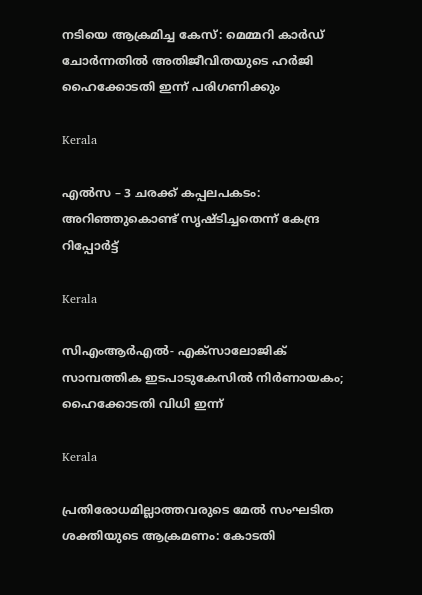നടിയെ ആക്രമിച്ച കേസ്: മെമ്മറി കാർഡ് ചോർന്നതിൽ അതിജീവിതയുടെ ഹർജി ഹൈക്കോടതി ഇന്ന് പരിഗണിക്കും

Kerala

എല്‍സ – 3 ചരക്ക് കപ്പലപകടം: അറിഞ്ഞുകൊണ്ട് സൃഷ്ടിച്ചതെന്ന് കേന്ദ്ര റിപ്പോര്‍ട്ട്

Kerala

സിഎംആര്‍എല്‍- എക്‌സാലോജിക് സാമ്പത്തിക ഇടപാടുകേസില്‍ നിര്‍ണായകം; ഹൈക്കോടതി വിധി ഇന്ന്

Kerala

പ്രതിരോധമില്ലാത്തവരുടെ മേല്‍ സംഘടിത ശക്തിയുടെ ആക്രമണം: കോടതി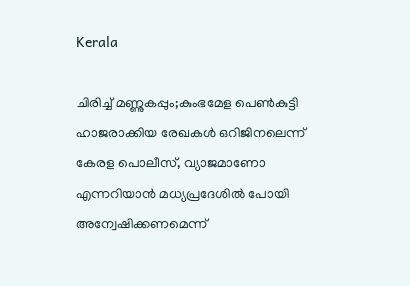Kerala

ചിരിച്ച് മണ്ണുകപ്പും;കുംഭമേള പെണ്‍കുട്ടി ഹാജരാക്കിയ രേഖകള്‍ ഒറിജിനലെന്ന് കേരള പൊലീസ്, വ്യാജമാണോ എന്നറിയാന്‍ മധ്യപ്രദേശില്‍ പോയി അന്വേഷിക്കണമെന്ന്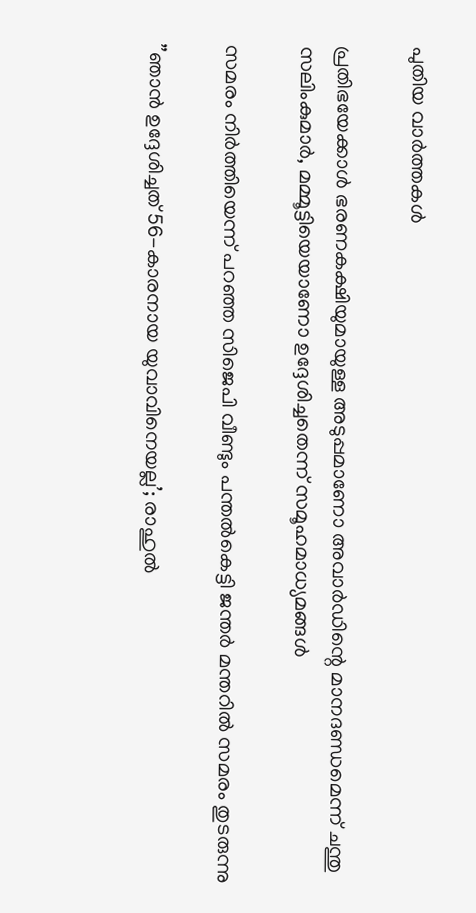പുതിയ വാര്‍ത്തകള്‍

പ്രതിഭയേക്കാള്‍ ഭരണകക്ഷിയുമായുള്ള അടുപ്പമാണോ അവാര്‍ഡിന്റെ മാനദണ്ഡമെന്ന് ചന്തു സലിംകുമാര്‍, മമ്മൂട്ടിയെയാണോ ഉദ്ദേശിച്ചതെന്ന് സമൂഹമാധ്യമങ്ങള്‍

സമരം നിര്‍ത്തിയെന്ന് പറഞ്ഞ സിജെപി വീണ്ടും പന്തല്‍കെട്ടി ജന്തര്‍ മന്തറില്‍ സമരം തുടരുന്നു

”ഞാൻ ഉദ്ദേശിച്ചത് 56-കാരനായ യുവാവിനെയല്ല’; രാഹുല്‍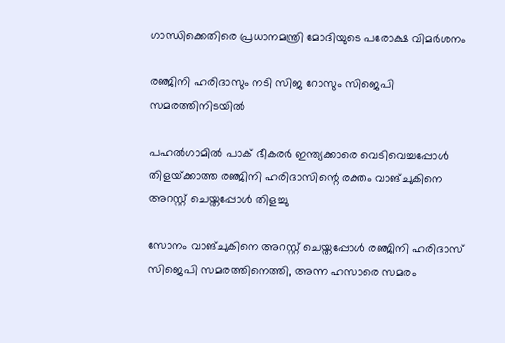ഗാന്ധിക്കെതിരെ പ്രധാനമന്ത്രി മോദിയുടെ പരോക്ഷ വിമര്‍ശനം

രഞ്ജിനി ഹരിദാസും നടി സിജ റോസും സിജെപി സമരത്തിനിടയില്‍

പഹല്‍ഗാമില്‍ പാക് ഭീകരര്‍ ഇന്ത്യക്കാരെ വെടിവെച്ചപ്പോള്‍ തിളയ്‌ക്കാത്ത രഞ്ജിനി ഹരിദാസിന്റെ രക്തം വാങ്ചുകിനെ അറസ്റ്റ് ചെയ്തപ്പോള്‍ തിളച്ചു

സോനം വാങ്ചുകിനെ അറസ്റ്റ് ചെയ്തപ്പോള്‍ രഞ്ജിനി ഹരിദാസ് സിജെപി സമരത്തിനെത്തി, അന്ന ഹസാരെ സമരം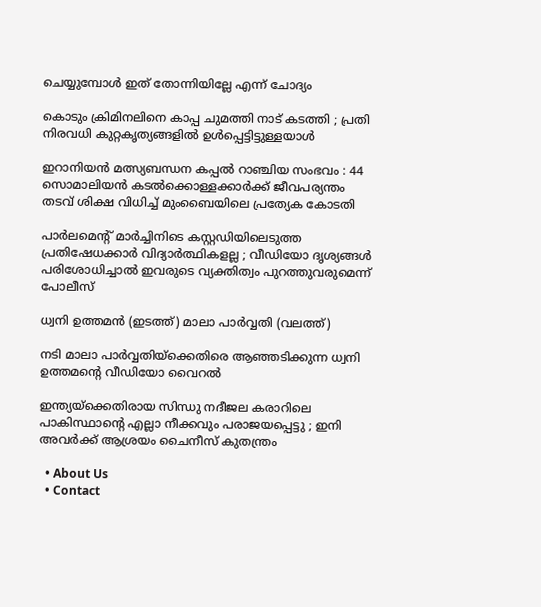ചെയ്യുമ്പോള്‍ ഇത് തോന്നിയില്ലേ എന്ന് ചോദ്യം

കൊടും ക്രിമിനലിനെ കാപ്പ ചുമത്തി നാട് കടത്തി ; പ്രതി നിരവധി കുറ്റകൃത്യങ്ങളിൽ ഉൾപ്പെട്ടിട്ടുള്ളയാൾ

ഇറാനിയൻ മത്സ്യബന്ധന കപ്പൽ റാഞ്ചിയ സംഭവം : 44 സൊമാലിയൻ കടൽക്കൊള്ളക്കാർക്ക് ജീവപര്യന്തം തടവ് ശിക്ഷ വിധിച്ച് മുംബൈയിലെ പ്രത്യേക കോടതി

പാർലമെന്റ് മാർച്ചിനിടെ കസ്റ്റഡിയിലെടുത്ത പ്രതിഷേധക്കാർ വിദ്യാർത്ഥികളല്ല ; വീഡിയോ ദൃശ്യങ്ങൾ പരിശോധിച്ചാൽ ഇവരുടെ വ്യക്തിത്വം പുറത്തുവരുമെന്ന് പോലീസ്

ധ്വനി ഉത്തമന്‍ (ഇടത്ത്) മാലാ പാര്‍വ്വതി (വലത്ത്)

നടി മാലാ പാര്‍വ്വതിയ്‌ക്കെതിരെ ആഞ്ഞടിക്കുന്ന ധ്വനി ഉത്തമന്റെ വീഡിയോ വൈറല്‍

ഇന്ത്യയ്‌ക്കെതിരായ സിന്ധു നദീജല കരാറിലെ പാകിസ്ഥാന്റെ എല്ലാ നീക്കവും പരാജയപ്പെട്ടു ; ഇനി അവർക്ക് ആശ്രയം ചൈനീസ് കുതന്ത്രം

  • About Us
  • Contact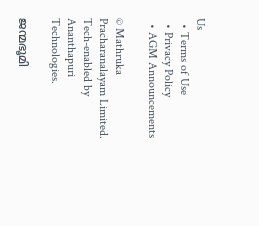Us
  • Terms of Use
  • Privacy Policy
  • AGM Announcements

© Mathruka Pracharanalayam Limited.
Tech-enabled by Ananthapuri Technologies.

ജന്മഭൂമി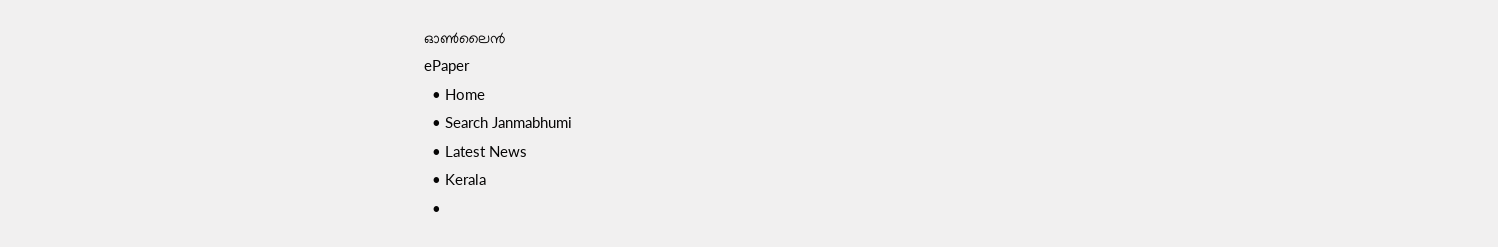ഓണ്‍ലൈന്‍
ePaper
  • Home
  • Search Janmabhumi
  • Latest News
  • Kerala
  •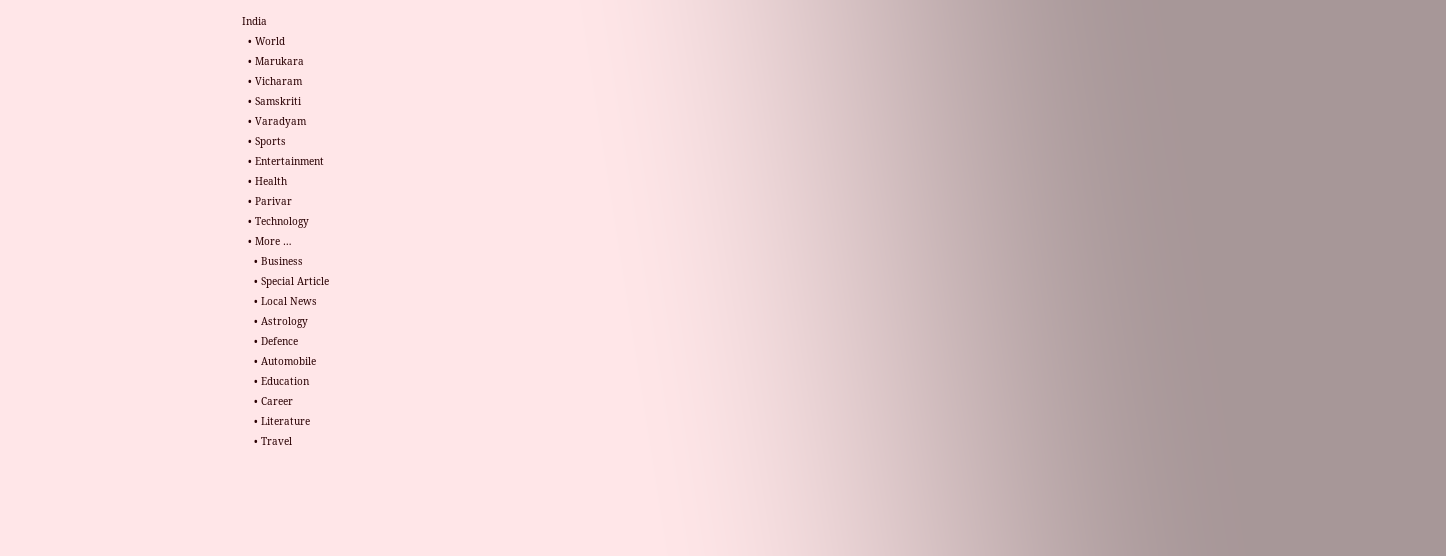India
  • World
  • Marukara
  • Vicharam
  • Samskriti
  • Varadyam
  • Sports
  • Entertainment
  • Health
  • Parivar
  • Technology
  • More …
    • Business
    • Special Article
    • Local News
    • Astrology
    • Defence
    • Automobile
    • Education
    • Career
    • Literature
    • Travel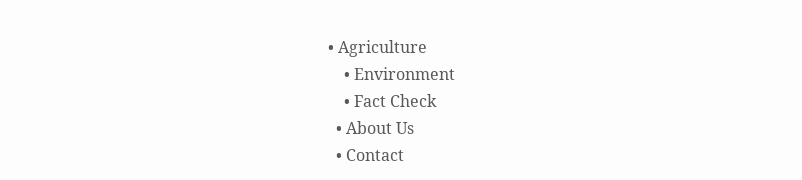• Agriculture
    • Environment
    • Fact Check
  • About Us
  • Contact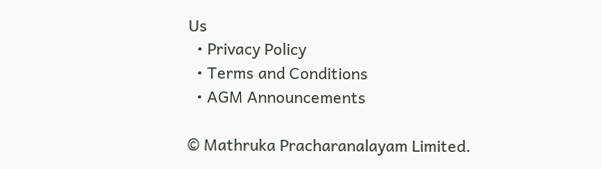Us
  • Privacy Policy
  • Terms and Conditions
  • AGM Announcements

© Mathruka Pracharanalayam Limited.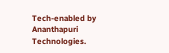Tech-enabled by Ananthapuri Technologies.